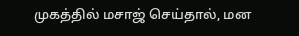முகத்தில் மசாஜ் செய்தால், மன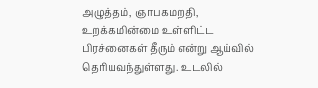அழுத்தம், ஞாபகமறதி, உறக்கமின்மை உள்ளிட்ட பிரச்னைகள் தீரும் என்று ஆய்வில் தெரியவந்துள்ளது. உடலில்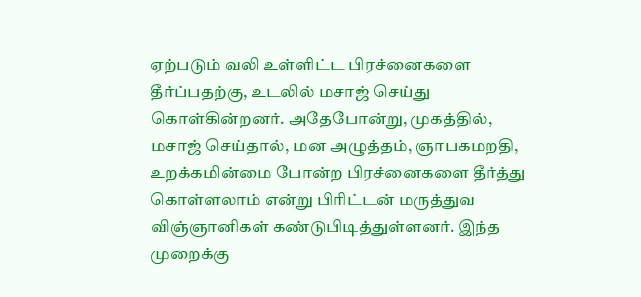ஏற்படும் வலி உள்ளிட்ட பிரச்னைகளை தீர்ப்பதற்கு, உடலில் மசாஜ் செய்து கொள்கின்றனர். அதேபோன்று, முகத்தில், மசாஜ் செய்தால், மன அழுத்தம், ஞாபகமறதி, உறக்கமின்மை போன்ற பிரச்னைகளை தீர்த்து கொள்ளலாம் என்று பிரிட்டன் மருத்துவ விஞ்ஞானிகள் கண்டுபிடித்துள்ளனர். இந்த முறைக்கு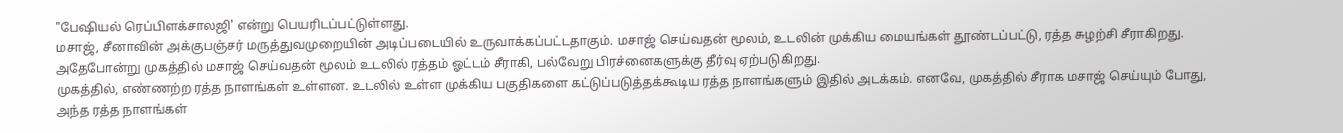"பேஷியல் ரெப்பிளக்சாலஜி' என்று பெயரிடப்பட்டுள்ளது.
மசாஜ், சீனாவின் அக்குபஞ்சர் மருத்துவமுறையின் அடிப்படையில் உருவாக்கப்பட்டதாகும். மசாஜ் செய்வதன் மூலம், உடலின் முக்கிய மையங்கள் தூண்டப்பட்டு, ரத்த சுழற்சி சீராகிறது. அதேபோன்று முகத்தில் மசாஜ் செய்வதன் மூலம் உடலில் ரத்தம் ஓட்டம் சீராகி, பல்வேறு பிரச்னைகளுக்கு தீர்வு ஏற்படுகிறது.
முகத்தில், எண்ணற்ற ரத்த நாளங்கள் உள்ளன. உடலில் உள்ள முக்கிய பகுதிகளை கட்டுப்படுத்தக்கூடிய ரத்த நாளங்களும் இதில் அடக்கம். எனவே, முகத்தில் சீராக மசாஜ் செய்யும் போது, அந்த ரத்த நாளங்கள்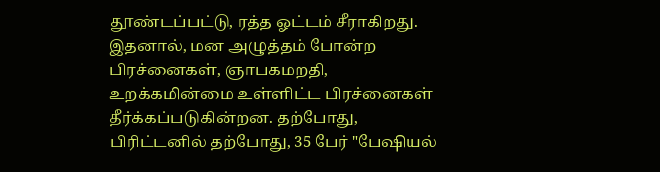தூண்டப்பட்டு, ரத்த ஓட்டம் சீராகிறது. இதனால், மன அழுத்தம் போன்ற பிரச்னைகள், ஞாபகமறதி, உறக்கமின்மை உள்ளிட்ட பிரச்னைகள் தீர்க்கப்படுகின்றன. தற்போது, பிரிட்டனில் தற்போது, 35 பேர் "பேஷியல்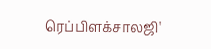ரெப்பிளக்சாலஜி'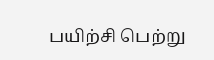பயிற்சி பெற்று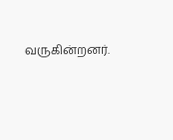வருகின்றனர்.